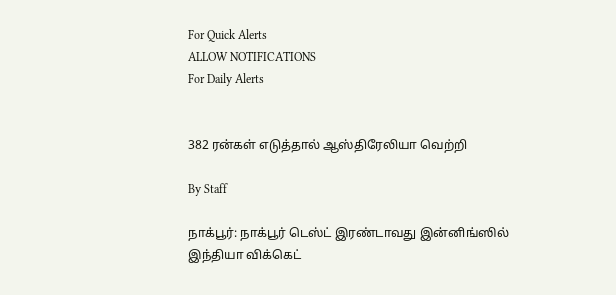For Quick Alerts
ALLOW NOTIFICATIONS
For Daily Alerts


382 ரன்கள் எடுத்தால் ஆஸ்திரேலியா வெற்றி

By Staff

நாக்பூர்: நாக்பூர் டெஸ்ட் இரண்டாவது இன்னிங்ஸில் இந்தியா விக்கெட்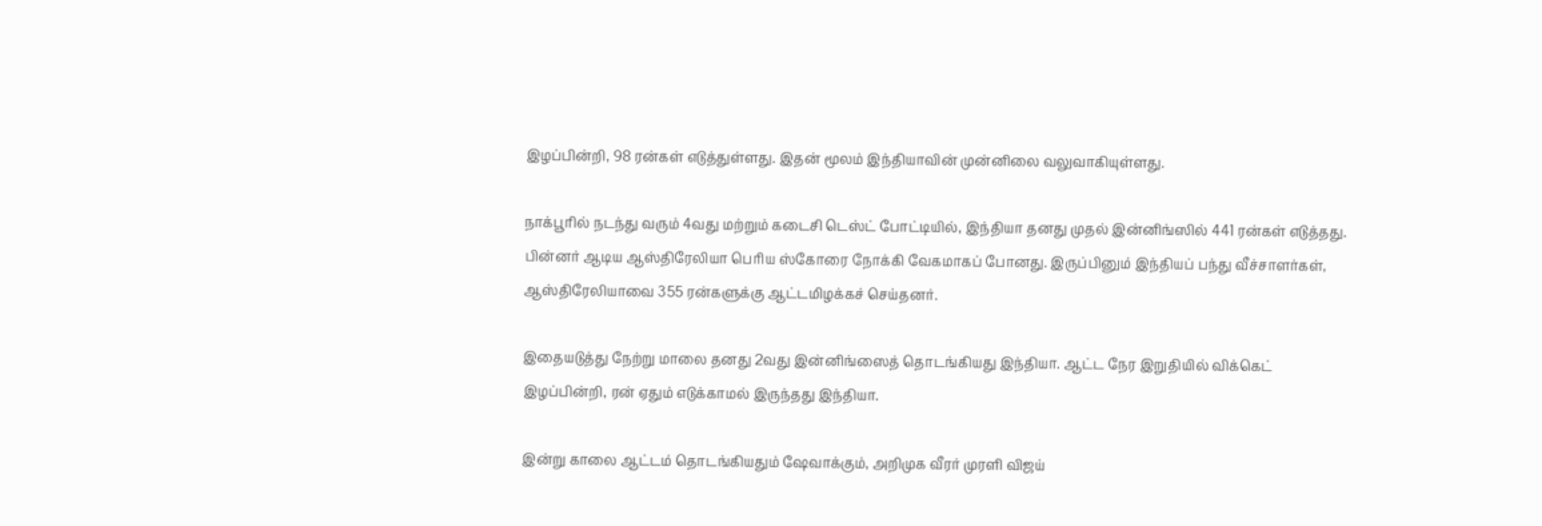இழப்பின்றி, 98 ரன்கள் எடுத்துள்ளது. இதன் மூலம் இந்தியாவின் முன்னிலை வலுவாகியுள்ளது.

நாக்பூரில் நடந்து வரும் 4வது மற்றும் கடைசி டெஸ்ட் போட்டியில், இந்தியா தனது முதல் இன்னிங்ஸில் 441 ரன்கள் எடுத்தது. பின்னர் ஆடிய ஆஸ்திரேலியா பெரிய ஸ்கோரை நோக்கி வேகமாகப் போனது. இருப்பினும் இந்தியப் பந்து வீச்சாளர்கள், ஆஸ்திரேலியாவை 355 ரன்களுக்கு ஆட்டமிழக்கச் செய்தனர்.

இதையடுத்து நேற்று மாலை தனது 2வது இன்னிங்ஸைத் தொடங்கியது இந்தியா. ஆட்ட நேர இறுதியில் விக்கெட் இழப்பின்றி, ரன் ஏதும் எடுக்காமல் இருந்தது இந்தியா.

இன்று காலை ஆட்டம் தொடங்கியதும் ஷேவாக்கும், அறிமுக வீரர் முரளி விஜய்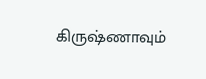கிருஷ்ணாவும்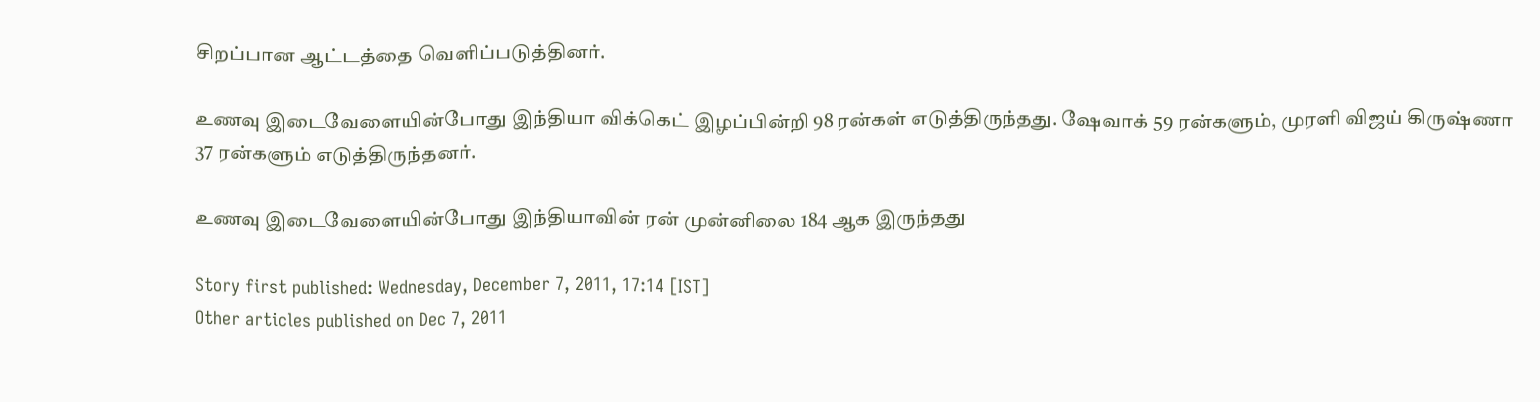சிறப்பான ஆட்டத்தை வெளிப்படுத்தினர்.

உணவு இடைவேளையின்போது இந்தியா விக்கெட் இழப்பின்றி 98 ரன்கள் எடுத்திருந்தது. ஷேவாக் 59 ரன்களும், முரளி விஜய் கிருஷ்ணா 37 ரன்களும் எடுத்திருந்தனர்.

உணவு இடைவேளையின்போது இந்தியாவின் ரன் முன்னிலை 184 ஆக இருந்தது

Story first published: Wednesday, December 7, 2011, 17:14 [IST]
Other articles published on Dec 7, 2011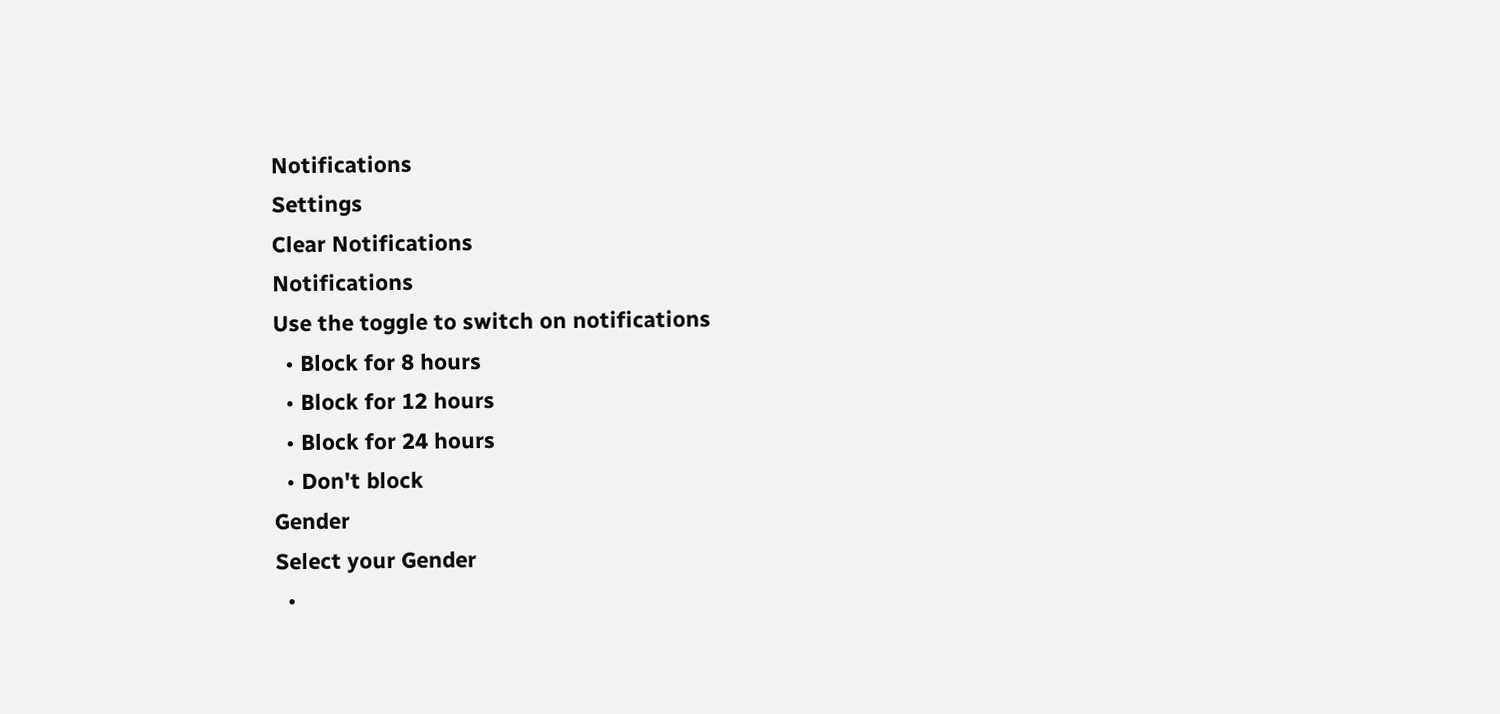Notifications
Settings
Clear Notifications
Notifications
Use the toggle to switch on notifications
  • Block for 8 hours
  • Block for 12 hours
  • Block for 24 hours
  • Don't block
Gender
Select your Gender
  •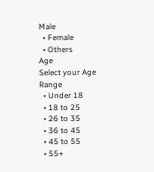Male
  • Female
  • Others
Age
Select your Age Range
  • Under 18
  • 18 to 25
  • 26 to 35
  • 36 to 45
  • 45 to 55
  • 55+